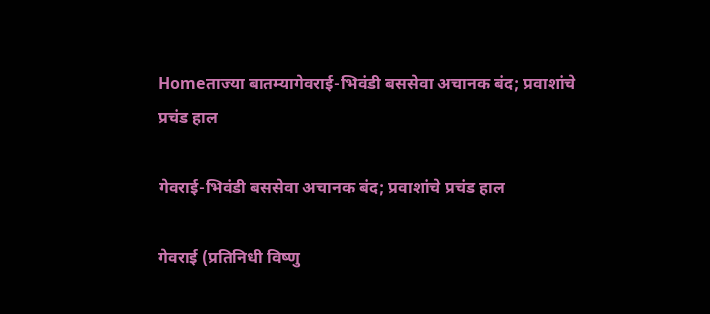Homeताज्या बातम्यागेवराई-भिवंडी बससेवा अचानक बंद; प्रवाशांचे प्रचंड हाल

गेवराई-भिवंडी बससेवा अचानक बंद; प्रवाशांचे प्रचंड हाल

गेवराई (प्रतिनिधी विष्णु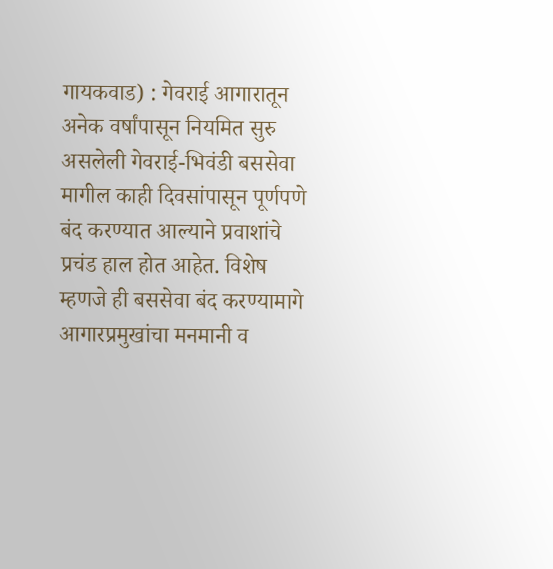गायकवाड) : गेवराई आगारातून अनेक वर्षांपासून नियमित सुरु असलेली गेवराई-भिवंडी बससेवा मागील काही दिवसांपासून पूर्णपणे बंद करण्यात आल्याने प्रवाशांचे प्रचंड हाल होत आहेत. विशेष म्हणजे ही बससेवा बंद करण्यामागे आगारप्रमुखांचा मनमानी व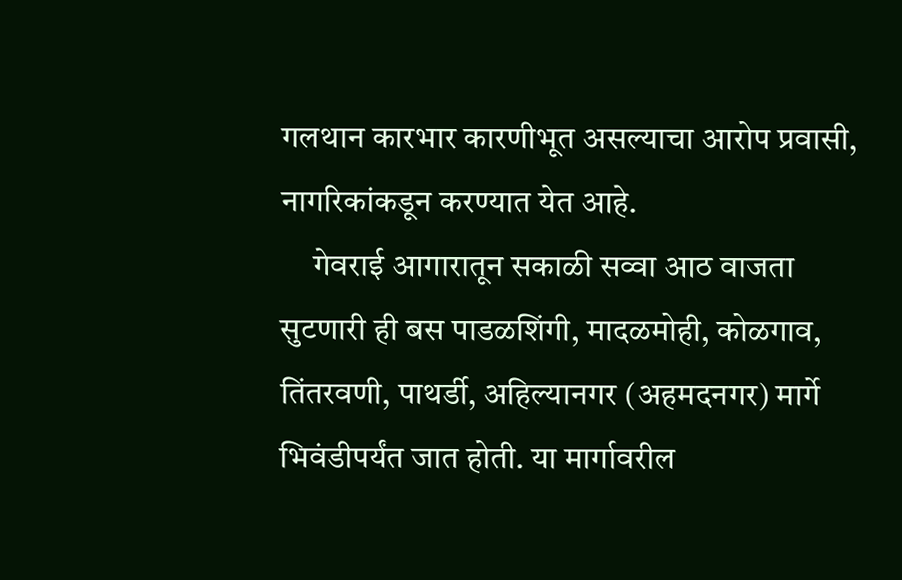गलथान कारभार कारणीभूत असल्याचा आरोप प्रवासी, नागरिकांकडून करण्यात येत आहे.
     गेवराई आगारातून सकाळी सव्वा आठ वाजता सुटणारी ही बस पाडळशिंगी, मादळमोही, कोळगाव, तिंतरवणी, पाथर्डी, अहिल्यानगर (अहमदनगर) मार्गे भिवंडीपर्यंत जात होती. या मार्गावरील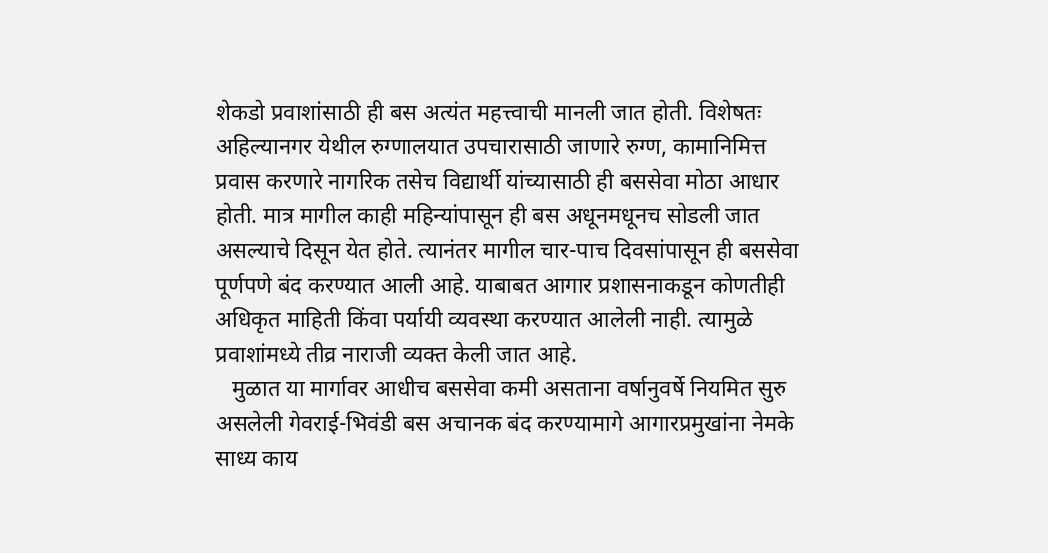शेकडो प्रवाशांसाठी ही बस अत्यंत महत्त्वाची मानली जात होती. विशेषतः अहिल्यानगर येथील रुग्णालयात उपचारासाठी जाणारे रुग्ण, कामानिमित्त प्रवास करणारे नागरिक तसेच विद्यार्थी यांच्यासाठी ही बससेवा मोठा आधार होती. मात्र मागील काही महिन्यांपासून ही बस अधूनमधूनच सोडली जात असल्याचे दिसून येत होते. त्यानंतर मागील चार-पाच दिवसांपासून ही बससेवा पूर्णपणे बंद करण्यात आली आहे. याबाबत आगार प्रशासनाकडून कोणतीही अधिकृत माहिती किंवा पर्यायी व्यवस्था करण्यात आलेली नाही. त्यामुळे प्रवाशांमध्ये तीव्र नाराजी व्यक्त केली जात आहे.
   मुळात या मार्गावर आधीच बससेवा कमी असताना वर्षानुवर्षे नियमित सुरु असलेली गेवराई-भिवंडी बस अचानक बंद करण्यामागे आगारप्रमुखांना नेमके साध्य काय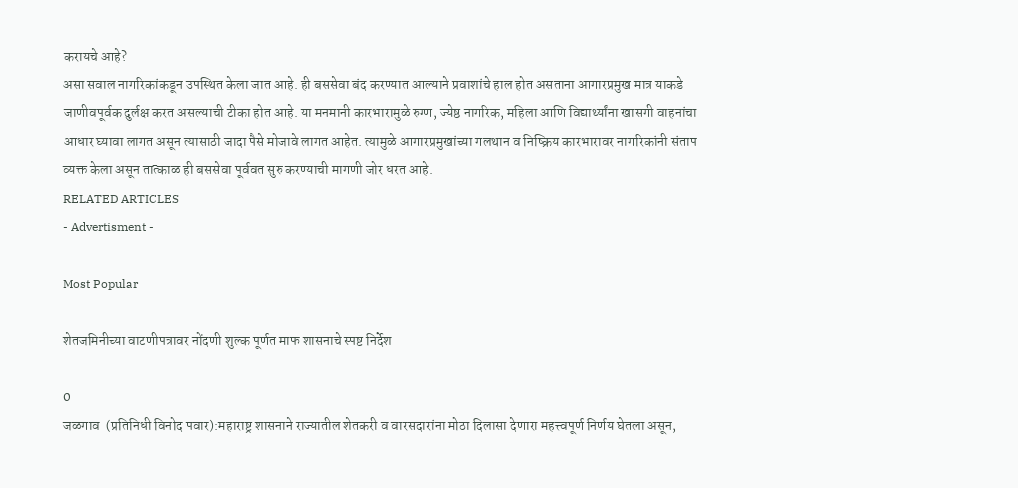करायचे आहे?
असा सवाल नागरिकांकडून उपस्थित केला जात आहे. ही बससेवा बंद करण्यात आल्याने प्रवाशांचे हाल होत असताना आगारप्रमुख मात्र याकडे जाणीवपूर्वक दुर्लक्ष करत असल्याची टीका होत आहे. या मनमानी कारभारामुळे रुग्ण, ज्येष्ठ नागरिक, महिला आणि विद्यार्थ्यांना खासगी वाहनांचा आधार घ्यावा लागत असून त्यासाठी जादा पैसे मोजावे लागत आहेत. त्यामुळे आगारप्रमुखांच्या गलथान व निष्क्रिय कारभारावर नागरिकांनी संताप व्यक्त केला असून तात्काळ ही बससेवा पूर्ववत सुरु करण्याची मागणी जोर धरत आहे.
RELATED ARTICLES
- Advertisment -

Most Popular

शेतजमिनीच्या वाटणीपत्रावर नोंदणी शुल्क पूर्णत माफ शासनाचे स्पष्ट निर्देश

0
जळगाव  (प्रतिनिधी विनोद पवार):महाराष्ट्र शासनाने राज्यातील शेतकरी व वारसदारांना मोठा दिलासा देणारा महत्त्वपूर्ण निर्णय घेतला असून,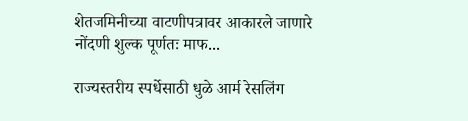शेतजमिनीच्या वाटणीपत्रावर आकारले जाणारे नोंदणी शुल्क पूर्णतः माफ...

राज्यस्तरीय स्पर्धेसाठी धुळे आर्म रेसलिंग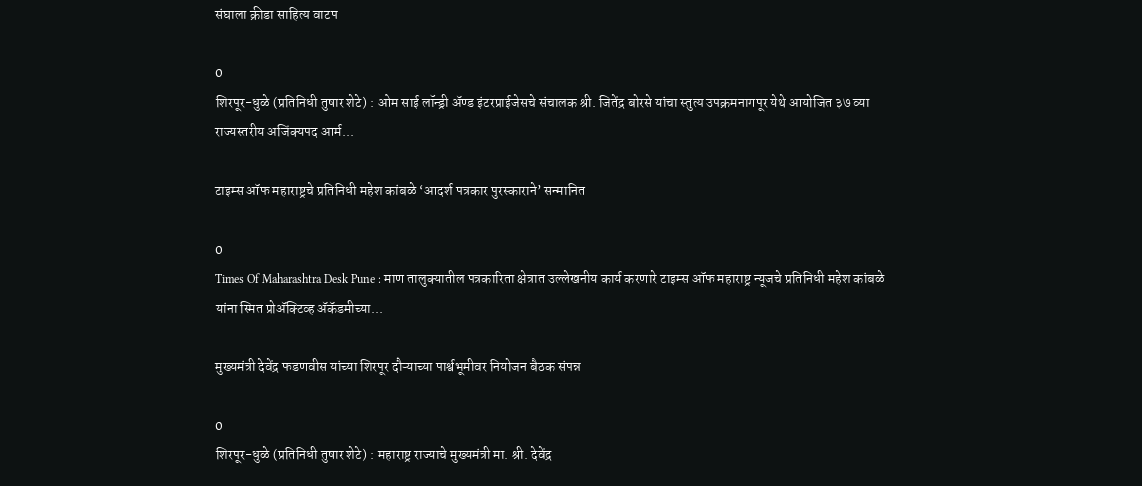संघाला क्रीडा साहित्य वाटप

0
शिरपूर-धुळे (प्रतिनिधी तुषार शेटे) : ओम साई लॉन्ड्री अ‍ॅण्ड इंटरप्राईजेसचे संचालक श्री. जितेंद्र बोरसे यांचा स्तुत्य उपक्रमनागपूर येथे आयोजित ३७ व्या राज्यस्तरीय अजिंक्यपद आर्म...

टाइम्स ऑफ महाराष्ट्रचे प्रतिनिधी महेश कांबळे ‘आदर्श पत्रकार पुरस्काराने’ सन्मानित

0
Times Of Maharashtra Desk Pune : माण तालुक्यातील पत्रकारिता क्षेत्रात उल्लेखनीय कार्य करणारे टाइम्स ऑफ महाराष्ट्र न्यूजचे प्रतिनिधी महेश कांबळे यांना स्मित प्रोअ‍ॅक्टिव्ह अ‍ॅकॅडमीच्या...

मुख्यमंत्री देवेंद्र फडणवीस यांच्या शिरपूर दौऱ्याच्या पार्श्वभूमीवर नियोजन बैठक संपन्न

0
शिरपूर-धुळे (प्रतिनिधी तुषार शेटे) : महाराष्ट्र राज्याचे मुख्यमंत्री मा. श्री. देवेंद्र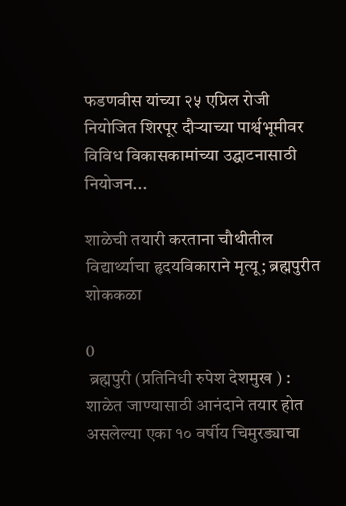फडणवीस यांच्या २५ एप्रिल रोजी नियोजित शिरपूर दौऱ्याच्या पार्श्वभूमीवर विविध विकासकामांच्या उद्घाटनासाठी नियोजन...

शाळेची तयारी करताना चौथीतील विद्यार्थ्याचा हृदयविकाराने मृत्यू; ब्रह्मपुरीत शोककळा

0
 ब्रह्मपुरी (प्रतिनिधी रुपेश देशमुख ) : शाळेत जाण्यासाठी आनंदाने तयार होत असलेल्या एका १० वर्षीय चिमुरड्याचा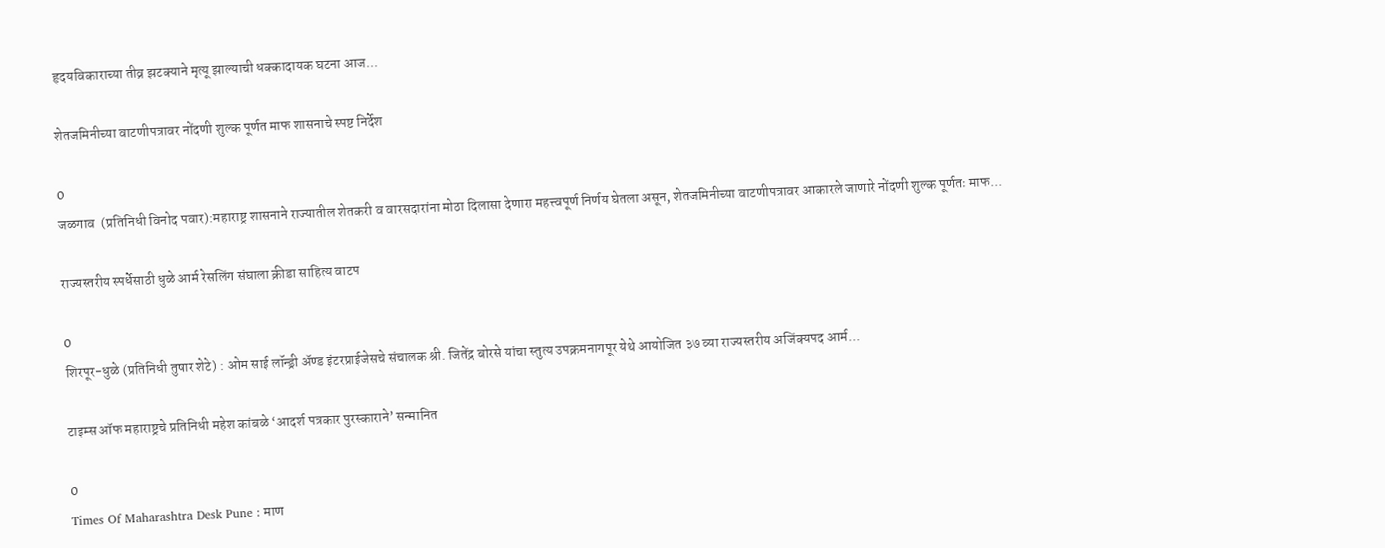हृदयविकाराच्या तीव्र झटक्याने मृत्यू झाल्याची धक्कादायक घटना आज...

शेतजमिनीच्या वाटणीपत्रावर नोंदणी शुल्क पूर्णत माफ शासनाचे स्पष्ट निर्देश

0
जळगाव  (प्रतिनिधी विनोद पवार):महाराष्ट्र शासनाने राज्यातील शेतकरी व वारसदारांना मोठा दिलासा देणारा महत्त्वपूर्ण निर्णय घेतला असून, शेतजमिनीच्या वाटणीपत्रावर आकारले जाणारे नोंदणी शुल्क पूर्णतः माफ...

राज्यस्तरीय स्पर्धेसाठी धुळे आर्म रेसलिंग संघाला क्रीडा साहित्य वाटप

0
शिरपूर-धुळे (प्रतिनिधी तुषार शेटे) : ओम साई लॉन्ड्री अ‍ॅण्ड इंटरप्राईजेसचे संचालक श्री. जितेंद्र बोरसे यांचा स्तुत्य उपक्रमनागपूर येथे आयोजित ३७ व्या राज्यस्तरीय अजिंक्यपद आर्म...

टाइम्स ऑफ महाराष्ट्रचे प्रतिनिधी महेश कांबळे ‘आदर्श पत्रकार पुरस्काराने’ सन्मानित

0
Times Of Maharashtra Desk Pune : माण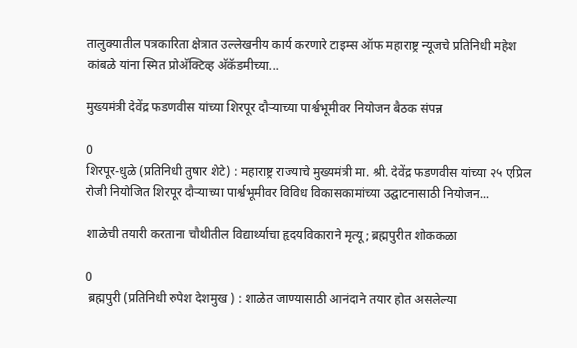तालुक्यातील पत्रकारिता क्षेत्रात उल्लेखनीय कार्य करणारे टाइम्स ऑफ महाराष्ट्र न्यूजचे प्रतिनिधी महेश कांबळे यांना स्मित प्रोअ‍ॅक्टिव्ह अ‍ॅकॅडमीच्या...

मुख्यमंत्री देवेंद्र फडणवीस यांच्या शिरपूर दौऱ्याच्या पार्श्वभूमीवर नियोजन बैठक संपन्न

0
शिरपूर-धुळे (प्रतिनिधी तुषार शेटे) : महाराष्ट्र राज्याचे मुख्यमंत्री मा. श्री. देवेंद्र फडणवीस यांच्या २५ एप्रिल रोजी नियोजित शिरपूर दौऱ्याच्या पार्श्वभूमीवर विविध विकासकामांच्या उद्घाटनासाठी नियोजन...

शाळेची तयारी करताना चौथीतील विद्यार्थ्याचा हृदयविकाराने मृत्यू; ब्रह्मपुरीत शोककळा

0
 ब्रह्मपुरी (प्रतिनिधी रुपेश देशमुख ) : शाळेत जाण्यासाठी आनंदाने तयार होत असलेल्या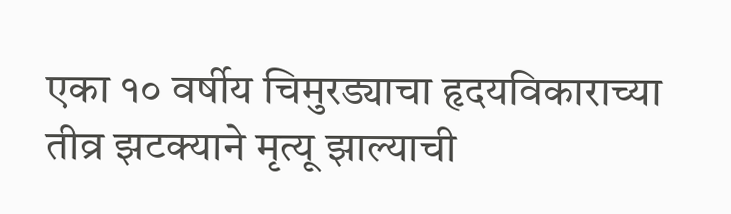एका १० वर्षीय चिमुरड्याचा हृदयविकाराच्या तीव्र झटक्याने मृत्यू झाल्याची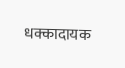धक्कादायक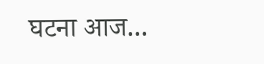घटना आज...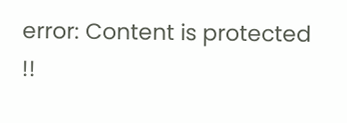error: Content is protected !!